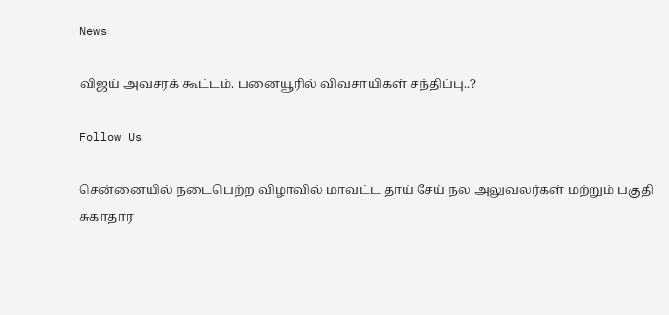News

விஜய் அவசரக் கூட்டம். பனையூரில் விவசாயிகள் சந்திப்பு..?

Follow Us

சென்னையில் நடைபெற்ற விழாவில் மாவட்ட தாய் சேய் நல அலுவலர்கள் மற்றும் பகுதி சுகாதார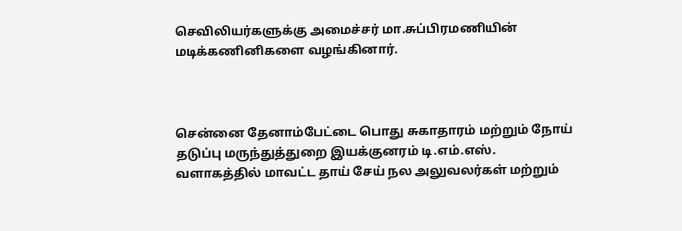செவிலியர்களுக்கு அமைச்சர் மா.சுப்பிரமணியின் மடிக்கணினிகளை வழங்கினார்.



சென்னை தேனாம்பேட்டை பொது சுகாதாரம் மற்றும் நோய் தடுப்பு மருந்துத்துறை இயக்குனரம் டி.எம்.எஸ். வளாகத்தில் மாவட்ட தாய் சேய் நல அலுவலர்கள் மற்றும்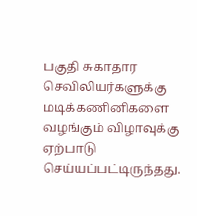பகுதி சுகாதார செவிலியர்களுக்கு மடிக்கணினிகளை வழங்கும் விழாவுக்கு ஏற்பாடு செய்யப்பட்டிருந்தது.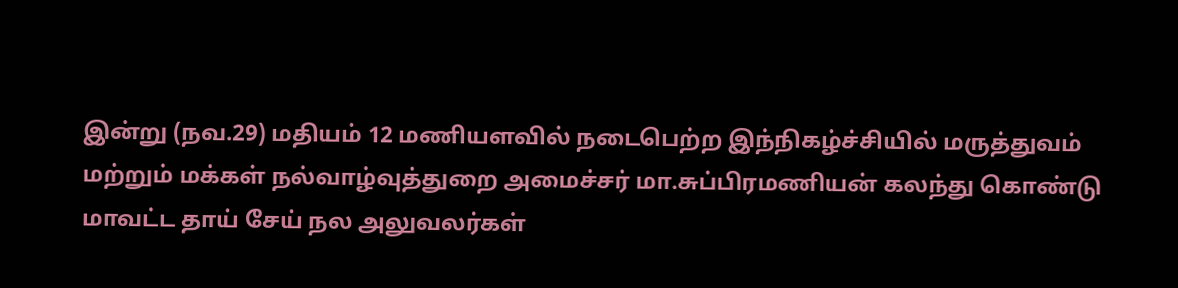இன்று (நவ.29) மதியம் 12 மணியளவில் நடைபெற்ற இந்நிகழ்ச்சியில் மருத்துவம் மற்றும் மக்கள் நல்வாழ்வுத்துறை அமைச்சர் மா.சுப்பிரமணியன் கலந்து கொண்டு மாவட்ட தாய் சேய் நல அலுவலர்கள்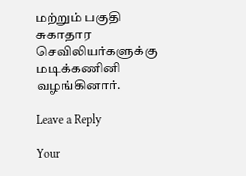மற்றும் பகுதி சுகாதார செவிலியர்களுக்கு மடிக்கணினி வழங்கினார்.

Leave a Reply

Your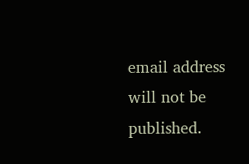email address will not be published.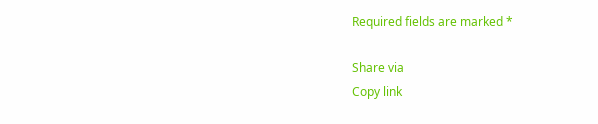Required fields are marked *

Share via
Copy link